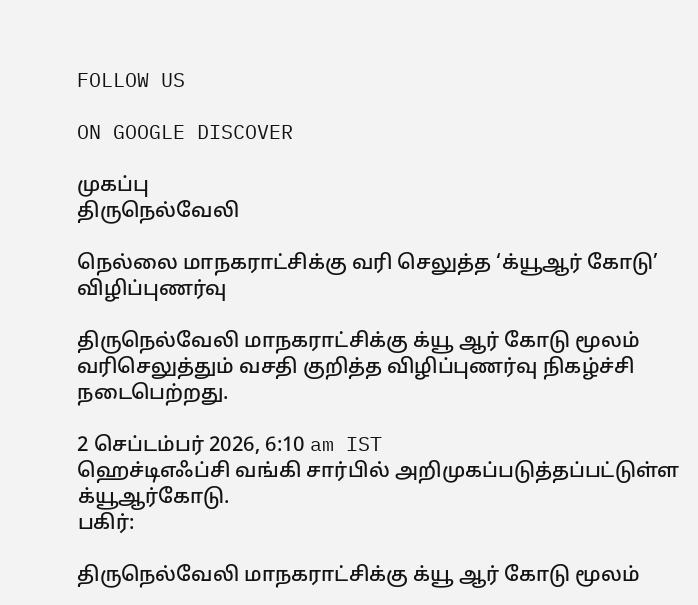FOLLOW US

ON GOOGLE DISCOVER

முகப்பு
திருநெல்வேலி

நெல்லை மாநகராட்சிக்கு வரி செலுத்த ‘க்யூஆர் கோடு’ விழிப்புணர்வு

திருநெல்வேலி மாநகராட்சிக்கு க்யூ ஆர் கோடு மூலம் வரிசெலுத்தும் வசதி குறித்த விழிப்புணர்வு நிகழ்ச்சி நடைபெற்றது.

2 செப்டம்பர் 2026, 6:10 am IST
ஹெச்டிஎஃப்சி வங்கி சார்பில் அறிமுகப்படுத்தப்பட்டுள்ள க்யூஆர்கோடு.
பகிர்:

திருநெல்வேலி மாநகராட்சிக்கு க்யூ ஆர் கோடு மூலம்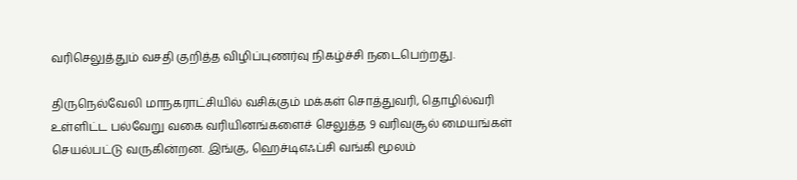வரிசெலுத்தும் வசதி குறித்த விழிப்புணர்வு நிகழ்ச்சி நடைபெற்றது.

திருநெல்வேலி மாநகராட்சியில் வசிக்கும் மக்கள் சொத்துவரி, தொழில்வரி உள்ளிட்ட பல்வேறு வகை வரியினங்களைச் செலுத்த 9 வரிவசூல் மையங்கள் செயல்பட்டு வருகின்றன. இங்கு, ஹெச்டிஎஃப்சி வங்கி மூலம்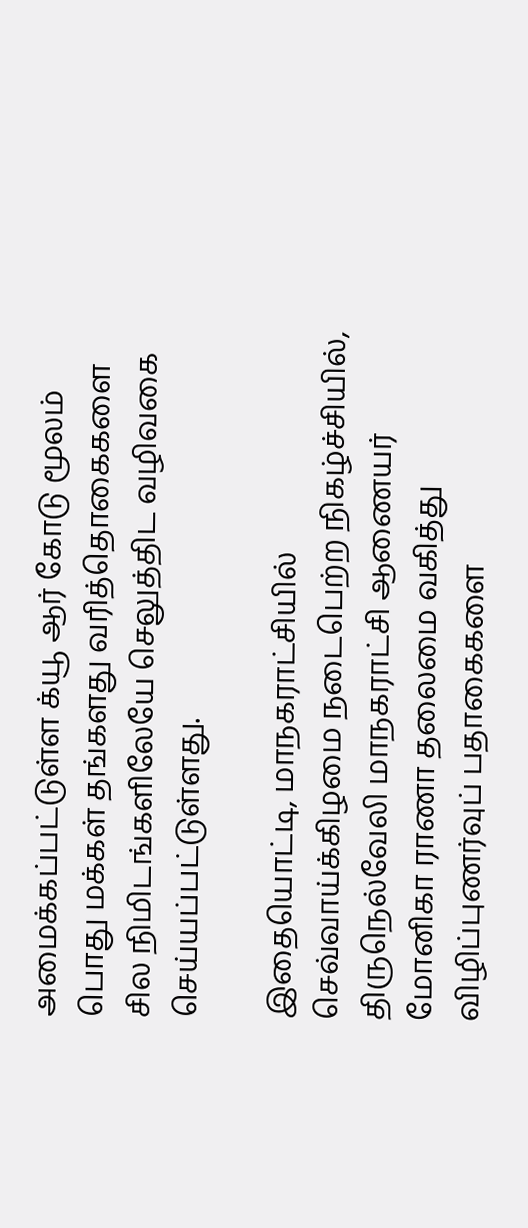அமைக்கப்பட்டுள்ள க்யூ ஆர் கோடு மூலம் பொது மக்கள் தங்களது வரித்தொகைகளை சில நிமிடங்களிலேயே செலுத்திட வழிவகை செய்யப்பட்டுள்ளது.

இதையொட்டி, மாநகராட்சியில் செவ்வாய்க்கிழமை நடைபெற்ற நிகழ்ச்சியில், திருநெல்வேலி மாநகராட்சி ஆணையர் மோனிகா ராணா தலைமை வகித்து விழிப்புணர்வுப் பதாகைகளை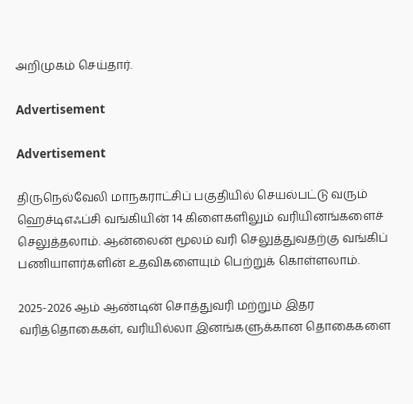அறிமுகம் செய்தார்.

Advertisement

Advertisement

திருநெல்வேலி மாநகராட்சிப் பகுதியில் செயல்பட்டு வரும் ஹெச்டிஎஃப்சி வங்கியின் 14 கிளைகளிலும் வரியினங்களைச் செலுத்தலாம். ஆன்லைன் மூலம் வரி செலுத்துவதற்கு வங்கிப் பணியாளர்களின் உதவிகளையும் பெற்றுக் கொள்ளலாம்.

2025-2026 ஆம் ஆண்டின் சொத்துவரி மற்றும் இதர வரித்தொகைகள், வரியில்லா இனங்களுக்கான தொகைகளை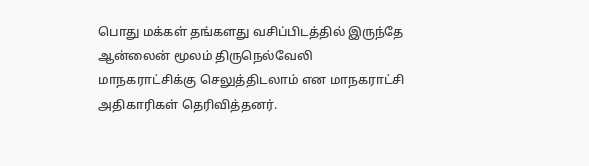பொது மக்கள் தங்களது வசிப்பிடத்தில் இருந்தே ஆன்லைன் மூலம் திருநெல்வேலி மாநகராட்சிக்கு செலுத்திடலாம் என மாநகராட்சி அதிகாரிகள் தெரிவித்தனர்.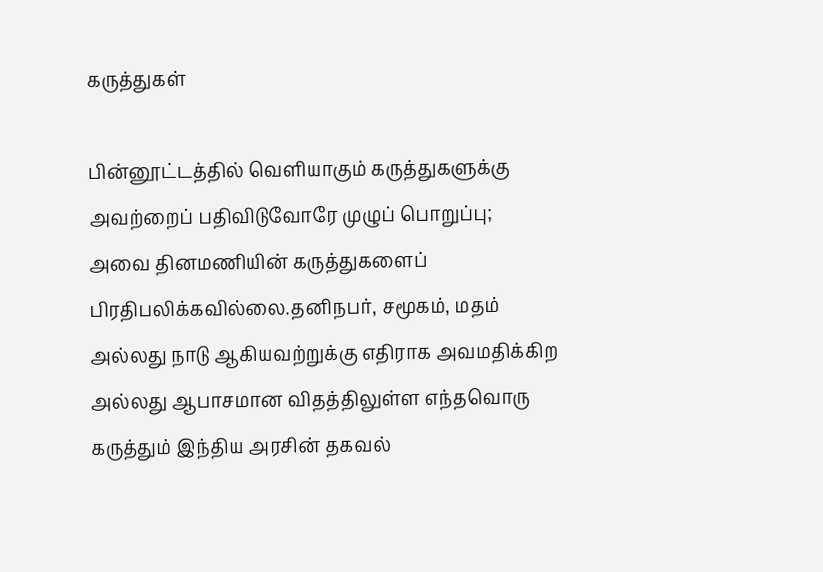கருத்துகள்

பின்னூட்டத்தில் வெளியாகும் கருத்துகளுக்கு அவற்றைப் பதிவிடுவோரே முழுப் பொறுப்பு; அவை தினமணியின் கருத்துகளைப் பிரதிபலிக்கவில்லை.தனிநபர், சமூகம், மதம் அல்லது நாடு ஆகியவற்றுக்கு எதிராக அவமதிக்கிற அல்லது ஆபாசமான விதத்திலுள்ள எந்தவொரு கருத்தும் இந்திய அரசின் தகவல்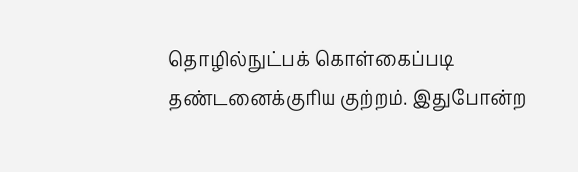தொழில்நுட்பக் கொள்கைப்படி தண்டனைக்குரிய குற்றம். இதுபோன்ற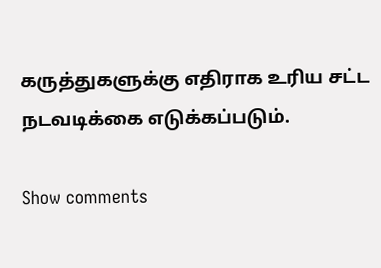கருத்துகளுக்கு எதிராக உரிய சட்ட நடவடிக்கை எடுக்கப்படும்.

Show comments